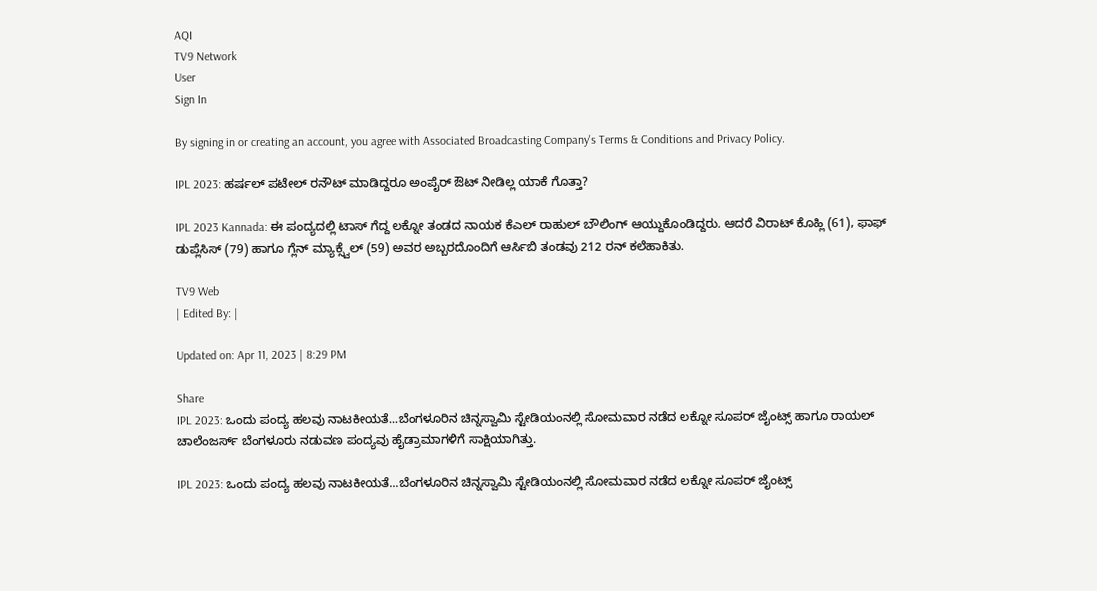AQI
TV9 Network
User
Sign In

By signing in or creating an account, you agree with Associated Broadcasting Company's Terms & Conditions and Privacy Policy.

IPL 2023: ಹರ್ಷಲ್ ಪಟೇಲ್ ರನೌಟ್ ಮಾಡಿದ್ದರೂ ಅಂಪೈರ್ ಔಟ್ ನೀಡಿಲ್ಲ ಯಾಕೆ ಗೊತ್ತಾ?

IPL 2023 Kannada: ಈ ಪಂದ್ಯದಲ್ಲಿ ಟಾಸ್ ಗೆದ್ದ ಲಕ್ನೋ ತಂಡದ ನಾಯಕ ಕೆಎಲ್ ರಾಹುಲ್ ಬೌಲಿಂಗ್ ಆಯ್ದುಕೊಂಡಿದ್ದರು. ಆದರೆ ವಿರಾಟ್ ಕೊಹ್ಲಿ (61), ಫಾಫ್ ಡುಪ್ಲೆಸಿಸ್ (79) ಹಾಗೂ ಗ್ಲೆನ್ ಮ್ಯಾಕ್ಸ್ವೆಲ್ (59) ಅವರ ಅಬ್ಬರದೊಂದಿಗೆ ಆರ್ಸಿಬಿ ತಂಡವು 212 ರನ್ ಕಲೆಹಾಕಿತು.

TV9 Web
| Edited By: |

Updated on: Apr 11, 2023 | 8:29 PM

Share
IPL 2023: ಒಂದು ಪಂದ್ಯ ಹಲವು ನಾಟಕೀಯತೆ...ಬೆಂಗಳೂರಿನ ಚಿನ್ನಸ್ವಾಮಿ ಸ್ಟೇಡಿಯಂನಲ್ಲಿ ಸೋಮವಾರ ನಡೆದ ಲಕ್ನೋ ಸೂಪರ್ ಜೈಂಟ್ಸ್ ಹಾಗೂ ರಾಯಲ್ ಚಾಲೆಂಜರ್ಸ್ ಬೆಂಗಳೂರು ನಡುವಣ ಪಂದ್ಯವು ಹೈಡ್ರಾಮಾಗಳಿಗೆ ಸಾಕ್ಷಿಯಾಗಿತ್ತು.

IPL 2023: ಒಂದು ಪಂದ್ಯ ಹಲವು ನಾಟಕೀಯತೆ...ಬೆಂಗಳೂರಿನ ಚಿನ್ನಸ್ವಾಮಿ ಸ್ಟೇಡಿಯಂನಲ್ಲಿ ಸೋಮವಾರ ನಡೆದ ಲಕ್ನೋ ಸೂಪರ್ ಜೈಂಟ್ಸ್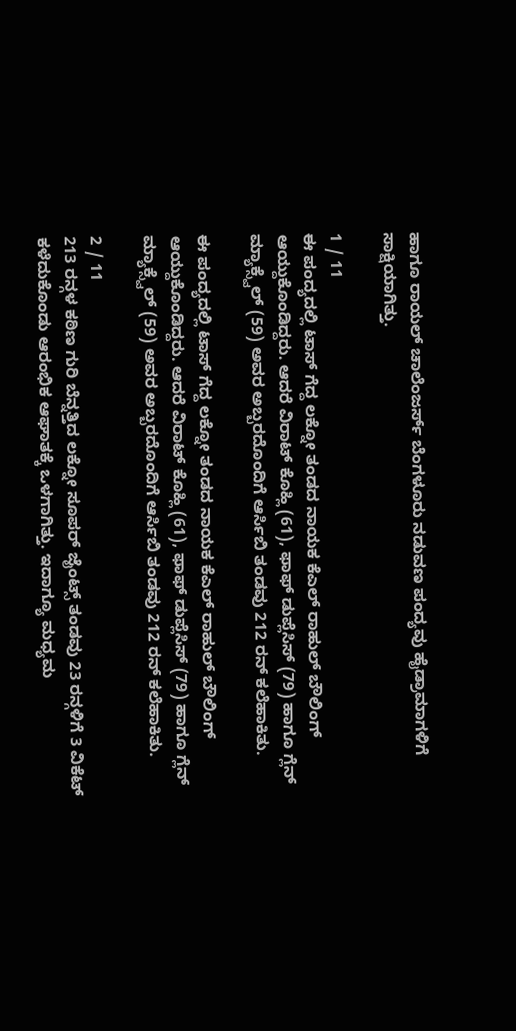ಹಾಗೂ ರಾಯಲ್ ಚಾಲೆಂಜರ್ಸ್ ಬೆಂಗಳೂರು ನಡುವಣ ಪಂದ್ಯವು ಹೈಡ್ರಾಮಾಗಳಿಗೆ ಸಾಕ್ಷಿಯಾಗಿತ್ತು.

1 / 11
ಈ ಪಂದ್ಯದಲ್ಲಿ ಟಾಸ್ ಗೆದ್ದ ಲಕ್ನೋ ತಂಡದ ನಾಯಕ ಕೆಎಲ್ ರಾಹುಲ್ ಬೌಲಿಂಗ್ ಆಯ್ದುಕೊಂಡಿದ್ದರು. ಆದರೆ ವಿರಾಟ್ ಕೊಹ್ಲಿ (61), ಫಾಫ್ ಡುಪ್ಲೆಸಿಸ್ (79) ಹಾಗೂ ಗ್ಲೆನ್ ಮ್ಯಾಕ್ಸ್ವೆಲ್ (59) ಅವರ ಅಬ್ಬರದೊಂದಿಗೆ ಆರ್ಸಿಬಿ ತಂಡವು 212 ರನ್ ಕಲೆಹಾಕಿತು.

ಈ ಪಂದ್ಯದಲ್ಲಿ ಟಾಸ್ ಗೆದ್ದ ಲಕ್ನೋ ತಂಡದ ನಾಯಕ ಕೆಎಲ್ ರಾಹುಲ್ ಬೌಲಿಂಗ್ ಆಯ್ದುಕೊಂಡಿದ್ದರು. ಆದರೆ ವಿರಾಟ್ ಕೊಹ್ಲಿ (61), ಫಾಫ್ ಡುಪ್ಲೆಸಿಸ್ (79) ಹಾಗೂ ಗ್ಲೆನ್ ಮ್ಯಾಕ್ಸ್ವೆಲ್ (59) ಅವರ ಅಬ್ಬರದೊಂದಿಗೆ ಆರ್ಸಿಬಿ ತಂಡವು 212 ರನ್ ಕಲೆಹಾಕಿತು.

2 / 11
213 ರನ್ಗಳ ಕಠಿಣ ಗುರಿ ಬೆನ್ನತ್ತಿದ ಲಕ್ನೋ ಸೂಪರ್ ಜೈಂಟ್ಸ್ ತಂಡವು 23 ರನ್ಗಳಿಗೆ 3 ವಿಕೆಟ್ ಕಳೆದುಕೊಂಡು ಆರಂಭಿಕ ಆಘಾತಕ್ಕೆ ಒಳಗಾಗಿತ್ತು. ಇದಾಗ್ಯೂ ಮಧ್ಯಮ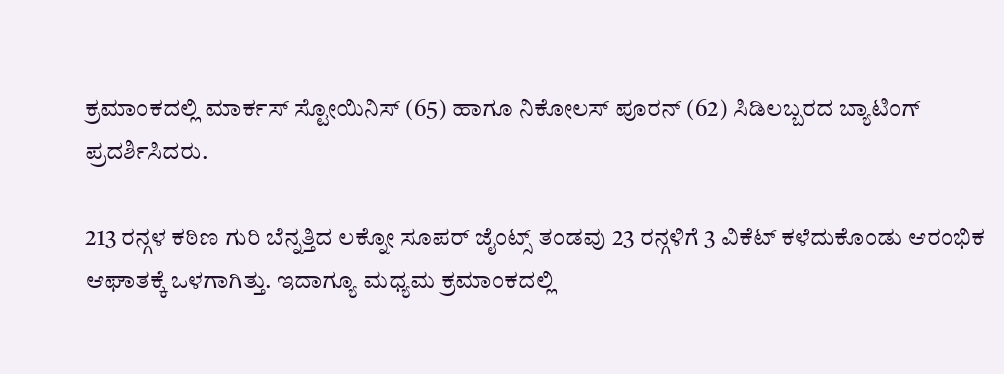ಕ್ರಮಾಂಕದಲ್ಲಿ ಮಾರ್ಕಸ್ ಸ್ಟೋಯಿನಿಸ್ (65) ಹಾಗೂ ನಿಕೋಲಸ್ ಪೂರನ್ (62) ಸಿಡಿಲಬ್ಬರದ ಬ್ಯಾಟಿಂಗ್ ಪ್ರದರ್ಶಿಸಿದರು.

213 ರನ್ಗಳ ಕಠಿಣ ಗುರಿ ಬೆನ್ನತ್ತಿದ ಲಕ್ನೋ ಸೂಪರ್ ಜೈಂಟ್ಸ್ ತಂಡವು 23 ರನ್ಗಳಿಗೆ 3 ವಿಕೆಟ್ ಕಳೆದುಕೊಂಡು ಆರಂಭಿಕ ಆಘಾತಕ್ಕೆ ಒಳಗಾಗಿತ್ತು. ಇದಾಗ್ಯೂ ಮಧ್ಯಮ ಕ್ರಮಾಂಕದಲ್ಲಿ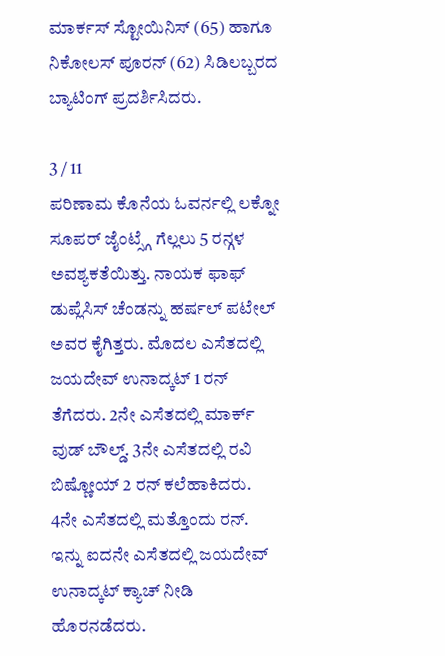ಮಾರ್ಕಸ್ ಸ್ಟೋಯಿನಿಸ್ (65) ಹಾಗೂ ನಿಕೋಲಸ್ ಪೂರನ್ (62) ಸಿಡಿಲಬ್ಬರದ ಬ್ಯಾಟಿಂಗ್ ಪ್ರದರ್ಶಿಸಿದರು.

3 / 11
ಪರಿಣಾಮ ಕೊನೆಯ ಓವರ್ನಲ್ಲಿ ಲಕ್ನೋ ಸೂಪರ್ ಜೈಂಟ್ಸ್ಗೆ ಗೆಲ್ಲಲು 5 ರನ್ಗಳ ಅವಶ್ಯಕತೆಯಿತ್ತು. ನಾಯಕ ಫಾಫ್ ಡುಪ್ಲೆಸಿಸ್ ಚೆಂಡನ್ನು ಹರ್ಷಲ್ ಪಟೇಲ್ ಅವರ ಕೈಗಿತ್ತರು. ಮೊದಲ ಎಸೆತದಲ್ಲಿ ಜಯದೇವ್ ಉನಾದ್ಕಟ್ 1 ರನ್ ತೆಗೆದರು. 2ನೇ ಎಸೆತದಲ್ಲಿ ಮಾರ್ಕ್ ವುಡ್ ಬೌಲ್ಡ್. 3ನೇ ಎಸೆತದಲ್ಲಿ ರವಿ ಬಿಷ್ಣೋಯ್ 2 ರನ್ ಕಲೆಹಾಕಿದರು. 4ನೇ ಎಸೆತದಲ್ಲಿ ಮತ್ತೊಂದು ರನ್. ಇನ್ನು ಐದನೇ ಎಸೆತದಲ್ಲಿ ಜಯದೇವ್ ಉನಾದ್ಕಟ್ ಕ್ಯಾಚ್ ನೀಡಿ ಹೊರನಡೆದರು.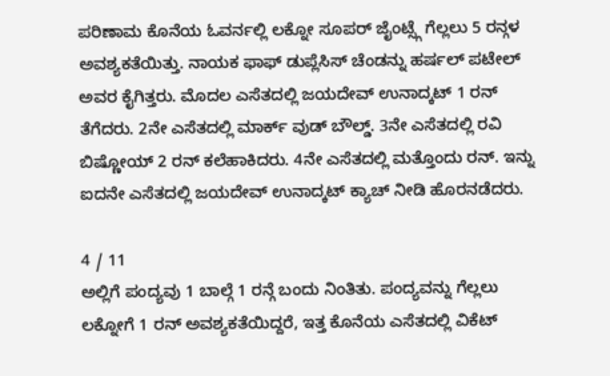ಪರಿಣಾಮ ಕೊನೆಯ ಓವರ್ನಲ್ಲಿ ಲಕ್ನೋ ಸೂಪರ್ ಜೈಂಟ್ಸ್ಗೆ ಗೆಲ್ಲಲು 5 ರನ್ಗಳ ಅವಶ್ಯಕತೆಯಿತ್ತು. ನಾಯಕ ಫಾಫ್ ಡುಪ್ಲೆಸಿಸ್ ಚೆಂಡನ್ನು ಹರ್ಷಲ್ ಪಟೇಲ್ ಅವರ ಕೈಗಿತ್ತರು. ಮೊದಲ ಎಸೆತದಲ್ಲಿ ಜಯದೇವ್ ಉನಾದ್ಕಟ್ 1 ರನ್ ತೆಗೆದರು. 2ನೇ ಎಸೆತದಲ್ಲಿ ಮಾರ್ಕ್ ವುಡ್ ಬೌಲ್ಡ್. 3ನೇ ಎಸೆತದಲ್ಲಿ ರವಿ ಬಿಷ್ಣೋಯ್ 2 ರನ್ ಕಲೆಹಾಕಿದರು. 4ನೇ ಎಸೆತದಲ್ಲಿ ಮತ್ತೊಂದು ರನ್. ಇನ್ನು ಐದನೇ ಎಸೆತದಲ್ಲಿ ಜಯದೇವ್ ಉನಾದ್ಕಟ್ ಕ್ಯಾಚ್ ನೀಡಿ ಹೊರನಡೆದರು.

4 / 11
ಅಲ್ಲಿಗೆ ಪಂದ್ಯವು 1 ಬಾಲ್ಗೆ 1 ರನ್ಗೆ ಬಂದು ನಿಂತಿತು. ಪಂದ್ಯವನ್ನು ಗೆಲ್ಲಲು ಲಕ್ನೋಗೆ 1 ರನ್ ಅವಶ್ಯಕತೆಯಿದ್ದರೆ, ಇತ್ತ ಕೊನೆಯ ಎಸೆತದಲ್ಲಿ ವಿಕೆಟ್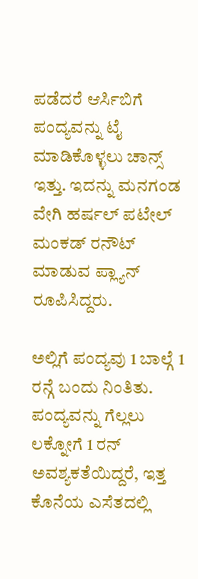ಪಡೆದರೆ ಆರ್ಸಿಬಿಗೆ ಪಂದ್ಯವನ್ನು ಟೈ ಮಾಡಿಕೊಳ್ಳಲು ಚಾನ್ಸ್ ಇತ್ತು. ಇದನ್ನು ಮನಗಂಡ ವೇಗಿ ಹರ್ಷಲ್ ಪಟೇಲ್ ಮಂಕಡ್ ರನೌಟ್ ಮಾಡುವ ಪ್ಲ್ಯಾನ್ ರೂಪಿಸಿದ್ದರು.

ಅಲ್ಲಿಗೆ ಪಂದ್ಯವು 1 ಬಾಲ್ಗೆ 1 ರನ್ಗೆ ಬಂದು ನಿಂತಿತು. ಪಂದ್ಯವನ್ನು ಗೆಲ್ಲಲು ಲಕ್ನೋಗೆ 1 ರನ್ ಅವಶ್ಯಕತೆಯಿದ್ದರೆ, ಇತ್ತ ಕೊನೆಯ ಎಸೆತದಲ್ಲಿ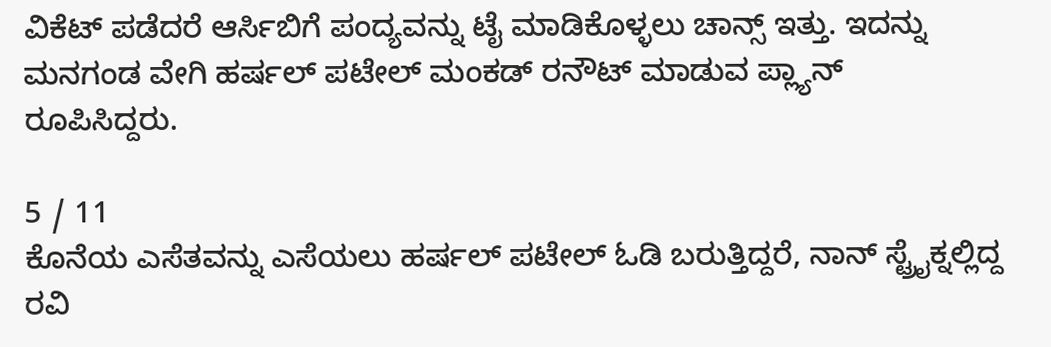ವಿಕೆಟ್ ಪಡೆದರೆ ಆರ್ಸಿಬಿಗೆ ಪಂದ್ಯವನ್ನು ಟೈ ಮಾಡಿಕೊಳ್ಳಲು ಚಾನ್ಸ್ ಇತ್ತು. ಇದನ್ನು ಮನಗಂಡ ವೇಗಿ ಹರ್ಷಲ್ ಪಟೇಲ್ ಮಂಕಡ್ ರನೌಟ್ ಮಾಡುವ ಪ್ಲ್ಯಾನ್ ರೂಪಿಸಿದ್ದರು.

5 / 11
ಕೊನೆಯ ಎಸೆತವನ್ನು ಎಸೆಯಲು ಹರ್ಷಲ್ ಪಟೇಲ್ ಓಡಿ ಬರುತ್ತಿದ್ದರೆ, ನಾನ್ ಸ್ಟ್ರೈಕ್ನಲ್ಲಿದ್ದ ರವಿ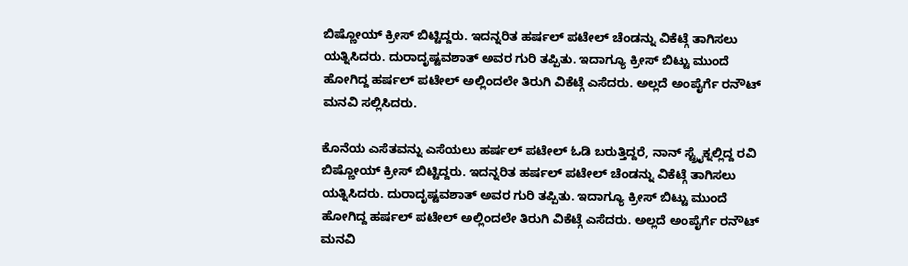ಬಿಷ್ಣೋಯ್ ಕ್ರೀಸ್ ಬಿಟ್ಟಿದ್ದರು. ಇದನ್ನರಿತ ಹರ್ಷಲ್ ಪಟೇಲ್ ಚೆಂಡನ್ನು ವಿಕೆಟ್ಗೆ ತಾಗಿಸಲು ಯತ್ನಿಸಿದರು. ದುರಾದೃಷ್ಟವಶಾತ್ ಅವರ ಗುರಿ ತಪ್ಪಿತು. ಇದಾಗ್ಯೂ ಕ್ರೀಸ್ ಬಿಟ್ಟು ಮುಂದೆ ಹೋಗಿದ್ದ ಹರ್ಷಲ್ ಪಟೇಲ್ ಅಲ್ಲಿಂದಲೇ ತಿರುಗಿ ವಿಕೆಟ್ಗೆ ಎಸೆದರು. ಅಲ್ಲದೆ ಅಂಪೈರ್ಗೆ ರನೌಟ್ ಮನವಿ ಸಲ್ಲಿಸಿದರು.

ಕೊನೆಯ ಎಸೆತವನ್ನು ಎಸೆಯಲು ಹರ್ಷಲ್ ಪಟೇಲ್ ಓಡಿ ಬರುತ್ತಿದ್ದರೆ, ನಾನ್ ಸ್ಟ್ರೈಕ್ನಲ್ಲಿದ್ದ ರವಿ ಬಿಷ್ಣೋಯ್ ಕ್ರೀಸ್ ಬಿಟ್ಟಿದ್ದರು. ಇದನ್ನರಿತ ಹರ್ಷಲ್ ಪಟೇಲ್ ಚೆಂಡನ್ನು ವಿಕೆಟ್ಗೆ ತಾಗಿಸಲು ಯತ್ನಿಸಿದರು. ದುರಾದೃಷ್ಟವಶಾತ್ ಅವರ ಗುರಿ ತಪ್ಪಿತು. ಇದಾಗ್ಯೂ ಕ್ರೀಸ್ ಬಿಟ್ಟು ಮುಂದೆ ಹೋಗಿದ್ದ ಹರ್ಷಲ್ ಪಟೇಲ್ ಅಲ್ಲಿಂದಲೇ ತಿರುಗಿ ವಿಕೆಟ್ಗೆ ಎಸೆದರು. ಅಲ್ಲದೆ ಅಂಪೈರ್ಗೆ ರನೌಟ್ ಮನವಿ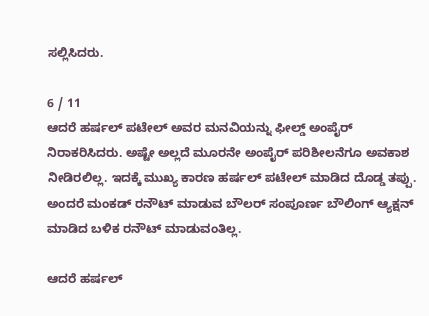ಸಲ್ಲಿಸಿದರು.

6 / 11
ಆದರೆ ಹರ್ಷಲ್ ಪಟೇಲ್ ಅವರ ಮನವಿಯನ್ನು ಫೀಲ್ಡ್ ಅಂಪೈರ್ ನಿರಾಕರಿಸಿದರು. ಅಷ್ಟೇ ಅಲ್ಲದೆ ಮೂರನೇ ಅಂಪೈರ್ ಪರಿಶೀಲನೆಗೂ ಅವಕಾಶ ನೀಡಿರಲಿಲ್ಲ. ಇದಕ್ಕೆ ಮುಖ್ಯ ಕಾರಣ ಹರ್ಷಲ್ ಪಟೇಲ್ ಮಾಡಿದ ದೊಡ್ಡ ತಪ್ಪು. ಅಂದರೆ ಮಂಕಡ್ ರನೌಟ್ ಮಾಡುವ ಬೌಲರ್ ಸಂಪೂರ್ಣ ಬೌಲಿಂಗ್ ಆ್ಯಕ್ಷನ್ ಮಾಡಿದ ಬಳಿಕ ರನೌಟ್ ಮಾಡುವಂತಿಲ್ಲ.

ಆದರೆ ಹರ್ಷಲ್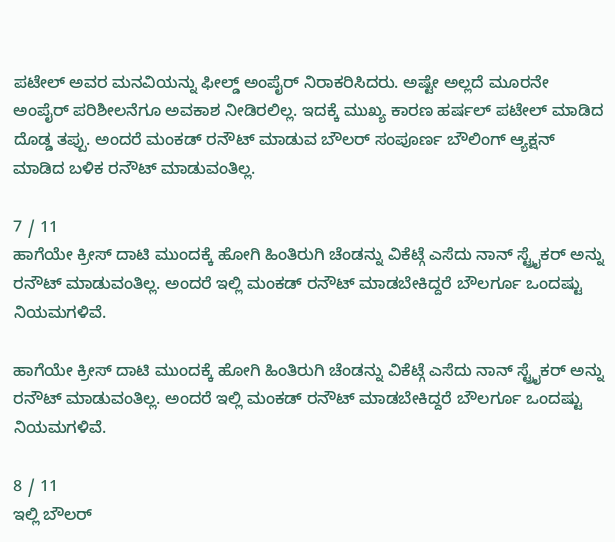ಪಟೇಲ್ ಅವರ ಮನವಿಯನ್ನು ಫೀಲ್ಡ್ ಅಂಪೈರ್ ನಿರಾಕರಿಸಿದರು. ಅಷ್ಟೇ ಅಲ್ಲದೆ ಮೂರನೇ ಅಂಪೈರ್ ಪರಿಶೀಲನೆಗೂ ಅವಕಾಶ ನೀಡಿರಲಿಲ್ಲ. ಇದಕ್ಕೆ ಮುಖ್ಯ ಕಾರಣ ಹರ್ಷಲ್ ಪಟೇಲ್ ಮಾಡಿದ ದೊಡ್ಡ ತಪ್ಪು. ಅಂದರೆ ಮಂಕಡ್ ರನೌಟ್ ಮಾಡುವ ಬೌಲರ್ ಸಂಪೂರ್ಣ ಬೌಲಿಂಗ್ ಆ್ಯಕ್ಷನ್ ಮಾಡಿದ ಬಳಿಕ ರನೌಟ್ ಮಾಡುವಂತಿಲ್ಲ.

7 / 11
ಹಾಗೆಯೇ ಕ್ರೀಸ್ ದಾಟಿ ಮುಂದಕ್ಕೆ ಹೋಗಿ ಹಿಂತಿರುಗಿ ಚೆಂಡನ್ನು ವಿಕೆಟ್ಗೆ ಎಸೆದು ನಾನ್ ಸ್ಟ್ರೈಕರ್ ಅನ್ನು ರನೌಟ್ ಮಾಡುವಂತಿಲ್ಲ. ಅಂದರೆ ಇಲ್ಲಿ ಮಂಕಡ್ ರನೌಟ್ ಮಾಡಬೇಕಿದ್ದರೆ ಬೌಲರ್ಗೂ ಒಂದಷ್ಟು ನಿಯಮಗಳಿವೆ.

ಹಾಗೆಯೇ ಕ್ರೀಸ್ ದಾಟಿ ಮುಂದಕ್ಕೆ ಹೋಗಿ ಹಿಂತಿರುಗಿ ಚೆಂಡನ್ನು ವಿಕೆಟ್ಗೆ ಎಸೆದು ನಾನ್ ಸ್ಟ್ರೈಕರ್ ಅನ್ನು ರನೌಟ್ ಮಾಡುವಂತಿಲ್ಲ. ಅಂದರೆ ಇಲ್ಲಿ ಮಂಕಡ್ ರನೌಟ್ ಮಾಡಬೇಕಿದ್ದರೆ ಬೌಲರ್ಗೂ ಒಂದಷ್ಟು ನಿಯಮಗಳಿವೆ.

8 / 11
ಇಲ್ಲಿ ಬೌಲರ್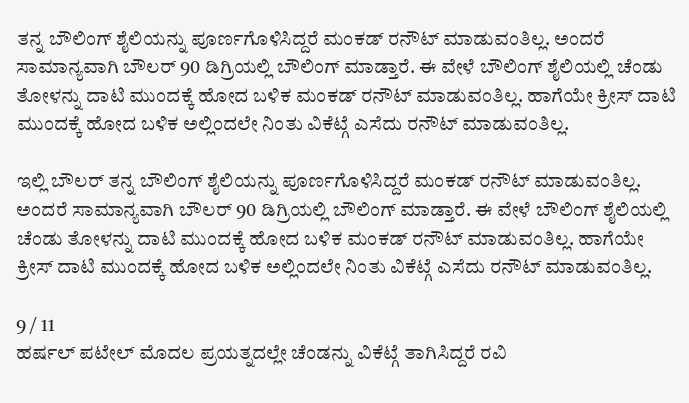ತನ್ನ ಬೌಲಿಂಗ್ ಶೈಲಿಯನ್ನು ಪೂರ್ಣಗೊಳಿಸಿದ್ದರೆ ಮಂಕಡ್ ರನೌಟ್ ಮಾಡುವಂತಿಲ್ಲ. ಅಂದರೆ ಸಾಮಾನ್ಯವಾಗಿ ಬೌಲರ್ 90 ಡಿಗ್ರಿಯಲ್ಲಿ ಬೌಲಿಂಗ್ ಮಾಡ್ತಾರೆ. ಈ ವೇಳೆ ಬೌಲಿಂಗ್ ಶೈಲಿಯಲ್ಲಿ ಚೆಂಡು ತೋಳನ್ನು ದಾಟಿ ಮುಂದಕ್ಕೆ ಹೋದ ಬಳಿಕ ಮಂಕಡ್ ರನೌಟ್ ಮಾಡುವಂತಿಲ್ಲ. ಹಾಗೆಯೇ ಕ್ರೀಸ್ ದಾಟಿ ಮುಂದಕ್ಕೆ ಹೋದ ಬಳಿಕ ಅಲ್ಲಿಂದಲೇ ನಿಂತು ವಿಕೆಟ್ಗೆ ಎಸೆದು ರನೌಟ್ ಮಾಡುವಂತಿಲ್ಲ.

ಇಲ್ಲಿ ಬೌಲರ್ ತನ್ನ ಬೌಲಿಂಗ್ ಶೈಲಿಯನ್ನು ಪೂರ್ಣಗೊಳಿಸಿದ್ದರೆ ಮಂಕಡ್ ರನೌಟ್ ಮಾಡುವಂತಿಲ್ಲ. ಅಂದರೆ ಸಾಮಾನ್ಯವಾಗಿ ಬೌಲರ್ 90 ಡಿಗ್ರಿಯಲ್ಲಿ ಬೌಲಿಂಗ್ ಮಾಡ್ತಾರೆ. ಈ ವೇಳೆ ಬೌಲಿಂಗ್ ಶೈಲಿಯಲ್ಲಿ ಚೆಂಡು ತೋಳನ್ನು ದಾಟಿ ಮುಂದಕ್ಕೆ ಹೋದ ಬಳಿಕ ಮಂಕಡ್ ರನೌಟ್ ಮಾಡುವಂತಿಲ್ಲ. ಹಾಗೆಯೇ ಕ್ರೀಸ್ ದಾಟಿ ಮುಂದಕ್ಕೆ ಹೋದ ಬಳಿಕ ಅಲ್ಲಿಂದಲೇ ನಿಂತು ವಿಕೆಟ್ಗೆ ಎಸೆದು ರನೌಟ್ ಮಾಡುವಂತಿಲ್ಲ.

9 / 11
ಹರ್ಷಲ್ ಪಟೇಲ್ ಮೊದಲ ಪ್ರಯತ್ನದಲ್ಲೇ ಚೆಂಡನ್ನು ವಿಕೆಟ್ಗೆ ತಾಗಿಸಿದ್ದರೆ ರವಿ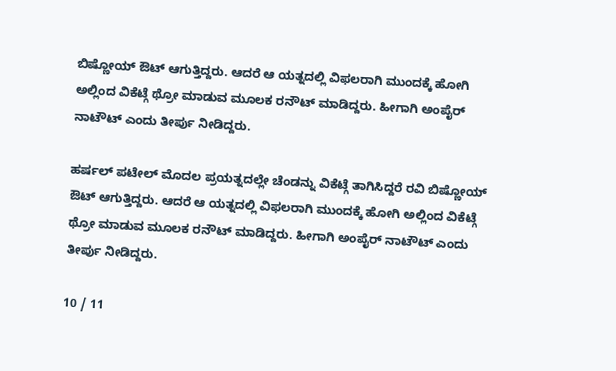ಬಿಷ್ಣೋಯ್ ಔಟ್ ಆಗುತ್ತಿದ್ದರು. ಆದರೆ ಆ ಯತ್ನದಲ್ಲಿ ವಿಫಲರಾಗಿ ಮುಂದಕ್ಕೆ ಹೋಗಿ ಅಲ್ಲಿಂದ ವಿಕೆಟ್ಗೆ ಥ್ರೋ ಮಾಡುವ ಮೂಲಕ ರನೌಟ್ ಮಾಡಿದ್ದರು. ಹೀಗಾಗಿ ಅಂಪೈರ್ ನಾಟೌಟ್ ಎಂದು ತೀರ್ಪು ನೀಡಿದ್ದರು.

ಹರ್ಷಲ್ ಪಟೇಲ್ ಮೊದಲ ಪ್ರಯತ್ನದಲ್ಲೇ ಚೆಂಡನ್ನು ವಿಕೆಟ್ಗೆ ತಾಗಿಸಿದ್ದರೆ ರವಿ ಬಿಷ್ಣೋಯ್ ಔಟ್ ಆಗುತ್ತಿದ್ದರು. ಆದರೆ ಆ ಯತ್ನದಲ್ಲಿ ವಿಫಲರಾಗಿ ಮುಂದಕ್ಕೆ ಹೋಗಿ ಅಲ್ಲಿಂದ ವಿಕೆಟ್ಗೆ ಥ್ರೋ ಮಾಡುವ ಮೂಲಕ ರನೌಟ್ ಮಾಡಿದ್ದರು. ಹೀಗಾಗಿ ಅಂಪೈರ್ ನಾಟೌಟ್ ಎಂದು ತೀರ್ಪು ನೀಡಿದ್ದರು.

10 / 11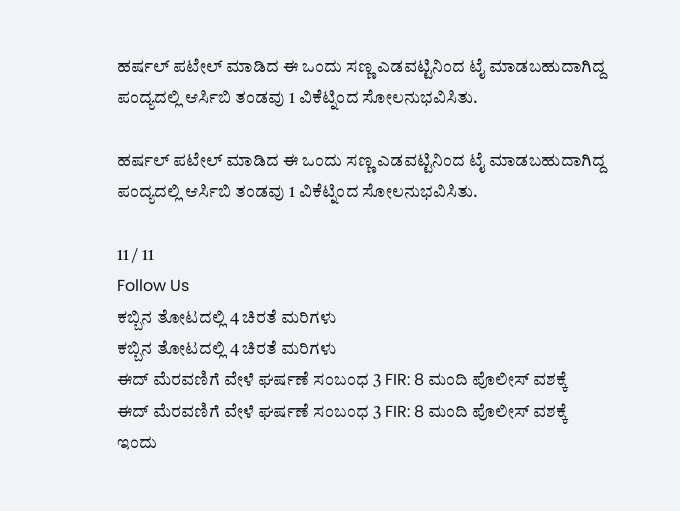ಹರ್ಷಲ್ ಪಟೇಲ್ ಮಾಡಿದ ಈ ಒಂದು ಸಣ್ಣ ಎಡವಟ್ಟಿನಿಂದ ಟೈ ಮಾಡಬಹುದಾಗಿದ್ದ ಪಂದ್ಯದಲ್ಲಿ ಆರ್ಸಿಬಿ ತಂಡವು 1 ವಿಕೆಟ್ನಿಂದ ಸೋಲನುಭವಿಸಿತು.

ಹರ್ಷಲ್ ಪಟೇಲ್ ಮಾಡಿದ ಈ ಒಂದು ಸಣ್ಣ ಎಡವಟ್ಟಿನಿಂದ ಟೈ ಮಾಡಬಹುದಾಗಿದ್ದ ಪಂದ್ಯದಲ್ಲಿ ಆರ್ಸಿಬಿ ತಂಡವು 1 ವಿಕೆಟ್ನಿಂದ ಸೋಲನುಭವಿಸಿತು.

11 / 11
Follow Us
ಕಬ್ಬಿನ ತೋಟದಲ್ಲಿ 4 ಚಿರತೆ ಮರಿಗಳು
ಕಬ್ಬಿನ ತೋಟದಲ್ಲಿ 4 ಚಿರತೆ ಮರಿಗಳು
ಈದ್ ಮೆರವಣಿಗೆ ವೇಳೆ ಘರ್ಷಣೆ ಸಂಬಂಧ 3 FIR: 8 ಮಂದಿ ಪೊಲೀಸ್ ವಶಕ್ಕೆ
ಈದ್ ಮೆರವಣಿಗೆ ವೇಳೆ ಘರ್ಷಣೆ ಸಂಬಂಧ 3 FIR: 8 ಮಂದಿ ಪೊಲೀಸ್ ವಶಕ್ಕೆ
ಇಂದು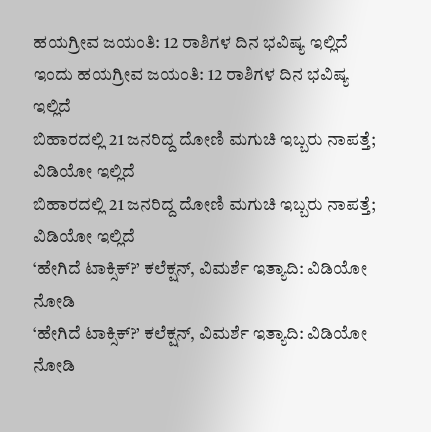ಹಯಗ್ರೀವ ಜಯಂತಿ: 12 ರಾಶಿಗಳ ದಿನ ಭವಿಷ್ಯ ಇಲ್ಲಿದೆ
ಇಂದು ಹಯಗ್ರೀವ ಜಯಂತಿ: 12 ರಾಶಿಗಳ ದಿನ ಭವಿಷ್ಯ ಇಲ್ಲಿದೆ
ಬಿಹಾರದಲ್ಲಿ 21 ಜನರಿದ್ದ ದೋಣಿ ಮಗುಚಿ ಇಬ್ಬರು ನಾಪತ್ತೆ; ವಿಡಿಯೋ ಇಲ್ಲಿದೆ
ಬಿಹಾರದಲ್ಲಿ 21 ಜನರಿದ್ದ ದೋಣಿ ಮಗುಚಿ ಇಬ್ಬರು ನಾಪತ್ತೆ; ವಿಡಿಯೋ ಇಲ್ಲಿದೆ
‘ಹೇಗಿದೆ ಟಾಕ್ಸಿಕ್?’ ಕಲೆಕ್ಷನ್, ವಿಮರ್ಶೆ ಇತ್ಯಾದಿ: ವಿಡಿಯೋ ನೋಡಿ
‘ಹೇಗಿದೆ ಟಾಕ್ಸಿಕ್?’ ಕಲೆಕ್ಷನ್, ವಿಮರ್ಶೆ ಇತ್ಯಾದಿ: ವಿಡಿಯೋ ನೋಡಿ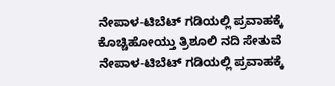ನೇಪಾಳ-ಟಿಬೆಟ್ ಗಡಿಯಲ್ಲಿ ಪ್ರವಾಹಕ್ಕೆ ಕೊಚ್ಚಿಹೋಯ್ತು ತ್ರಿಶೂಲಿ ನದಿ ಸೇತುವೆ
ನೇಪಾಳ-ಟಿಬೆಟ್ ಗಡಿಯಲ್ಲಿ ಪ್ರವಾಹಕ್ಕೆ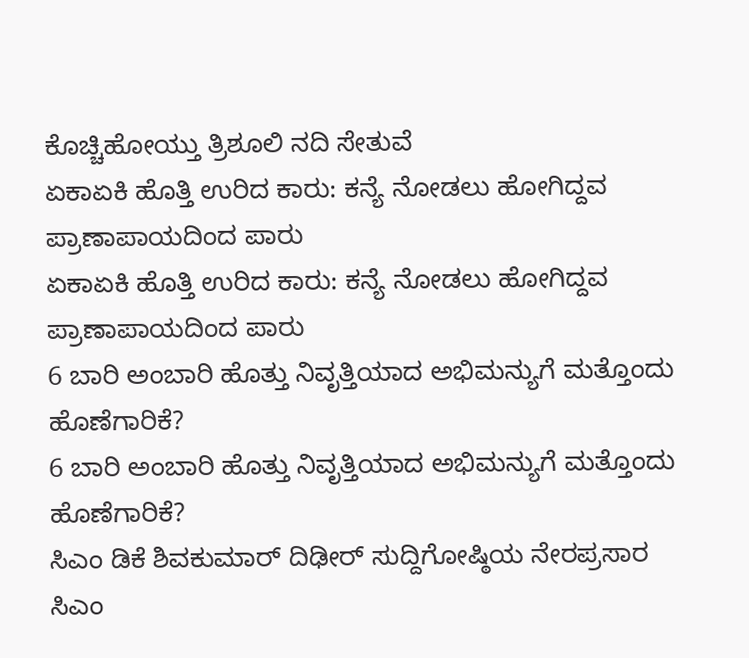ಕೊಚ್ಚಿಹೋಯ್ತು ತ್ರಿಶೂಲಿ ನದಿ ಸೇತುವೆ
ಏಕಾಏಕಿ ಹೊತ್ತಿ ಉರಿದ ಕಾರು: ಕನ್ಯೆ ನೋಡಲು ಹೋಗಿದ್ದವ ಪ್ರಾಣಾಪಾಯದಿಂದ ಪಾರು
ಏಕಾಏಕಿ ಹೊತ್ತಿ ಉರಿದ ಕಾರು: ಕನ್ಯೆ ನೋಡಲು ಹೋಗಿದ್ದವ ಪ್ರಾಣಾಪಾಯದಿಂದ ಪಾರು
6 ಬಾರಿ ಅಂಬಾರಿ ಹೊತ್ತು ನಿವೃತ್ತಿಯಾದ ಅಭಿಮನ್ಯುಗೆ ಮತ್ತೊಂದು ಹೊಣೆಗಾರಿಕೆ?
6 ಬಾರಿ ಅಂಬಾರಿ ಹೊತ್ತು ನಿವೃತ್ತಿಯಾದ ಅಭಿಮನ್ಯುಗೆ ಮತ್ತೊಂದು ಹೊಣೆಗಾರಿಕೆ?
ಸಿಎಂ ಡಿಕೆ ಶಿವಕುಮಾರ್ ದಿಢೀರ್ ಸುದ್ದಿಗೋಷ್ಠಿಯ ನೇರಪ್ರಸಾರ
ಸಿಎಂ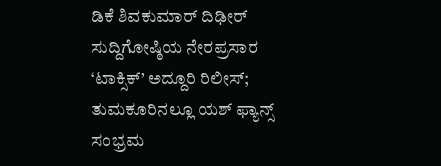ಡಿಕೆ ಶಿವಕುಮಾರ್ ದಿಢೀರ್ ಸುದ್ದಿಗೋಷ್ಠಿಯ ನೇರಪ್ರಸಾರ
‘ಟಾಕ್ಸಿಕ್’ ಅದ್ದೂರಿ ರಿಲೀಸ್; ತುಮಕೂರಿನಲ್ಲೂ ಯಶ್ ಫ್ಯಾನ್ಸ್ ಸಂಭ್ರಮ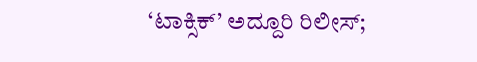‘ಟಾಕ್ಸಿಕ್’ ಅದ್ದೂರಿ ರಿಲೀಸ್;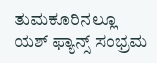ತುಮಕೂರಿನಲ್ಲೂ ಯಶ್ ಫ್ಯಾನ್ಸ್ ಸಂಭ್ರಮ